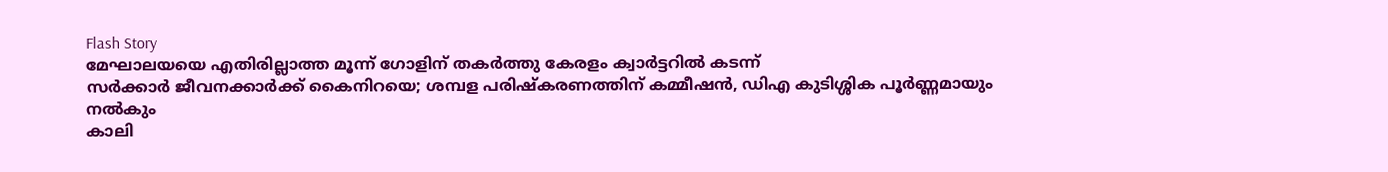Flash Story
മേഘാലയയെ എതിരില്ലാത്ത മൂന്ന് ഗോളിന് തകർത്തു കേരളം ക്വാർട്ടറിൽ കടന്ന്
സര്‍ക്കാര്‍ ജീവനക്കാർക്ക് കൈനിറയെ; ശമ്പള പരിഷ്കരണത്തിന് കമ്മീഷൻ, ഡിഎ കുടിശ്ശിക പൂർണ്ണമായും നൽകും
കാലി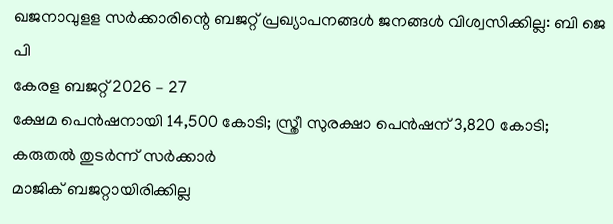ഖജനാവുളള സർക്കാരിന്റെ ബജറ്റ് പ്രഖ്യാപനങ്ങൾ ജനങ്ങൾ വിശ്വസിക്കില്ല: ബി ജെ പി
കേരള ബജറ്റ് 2026 – 27
ക്ഷേമ പെന്‍ഷനായി 14,500 കോടി; സ്ത്രീ സുരക്ഷാ പെന്‍ഷന് 3,820 കോടി; കരുതല്‍ തുടര്‍ന്ന് സര്‍ക്കാര്‍
മാജിക് ബജറ്റായിരിക്കില്ല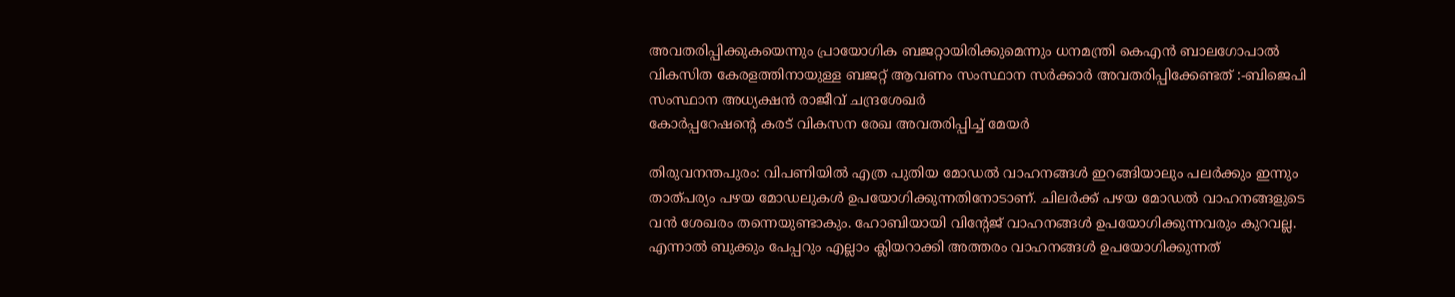അവതരിപ്പിക്കുകയെന്നും പ്രായോഗിക ബജറ്റായിരിക്കുമെന്നും ധനമന്ത്രി കെഎൻ ബാലഗോപാൽ
വികസിത കേരളത്തിനായുള്ള ബജറ്റ് ആവണം സംസ്ഥാന സർക്കാർ അവതരിപ്പിക്കേണ്ടത് :-ബിജെപി സംസ്ഥാന അധ്യക്ഷൻ രാജീവ് ചന്ദ്രശേഖർ
കോർപ്പറേഷൻ്റെ കരട് വികസന രേഖ അവതരിപ്പിച്ച് മേയർ

തിരുവനന്തപുരം: വിപണിയില്‍ എത്ര പുതിയ മോഡല്‍ വാഹനങ്ങള്‍ ഇറങ്ങിയാലും പലര്‍ക്കും ഇന്നും താത്പര്യം പഴയ മോഡലുകള്‍ ഉപയോഗിക്കുന്നതിനോടാണ്. ചിലര്‍ക്ക് പഴയ മോഡല്‍ വാഹനങ്ങളുടെ വന്‍ ശേഖരം തന്നെയുണ്ടാകും. ഹോബിയായി വിന്റേജ് വാഹനങ്ങള്‍ ഉപയോഗിക്കുന്നവരും കുറവല്ല. എന്നാല്‍ ബുക്കും പേപ്പറും എല്ലാം ക്ലിയറാക്കി അത്തരം വാഹനങ്ങള്‍ ഉപയോഗിക്കുന്നത്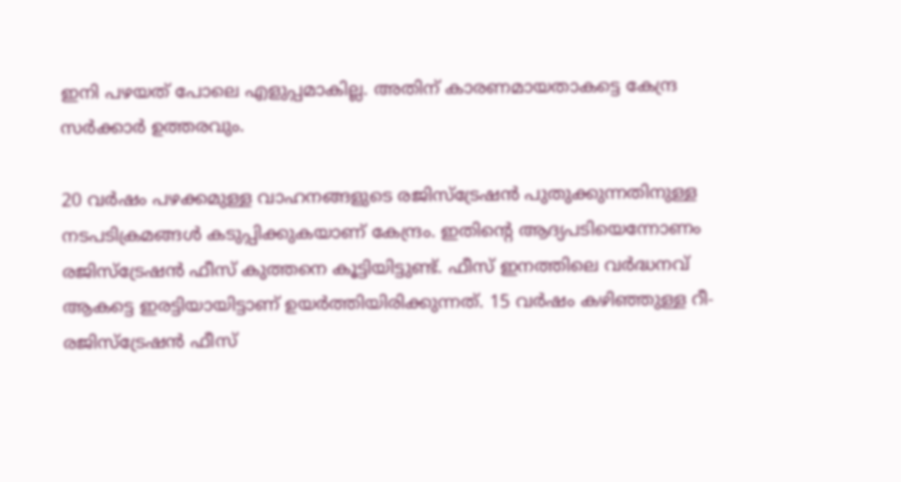ഇനി പഴയത് പോലെ എളുപ്പമാകില്ല. അതിന് കാരണമായതാകട്ടെ കേന്ദ്ര സര്‍ക്കാര്‍ ഉത്തരവും.

20 വര്‍ഷം പഴക്കമുള്ള വാഹനങ്ങളുടെ രജിസ്‌ട്രേഷന്‍ പുതുക്കുന്നതിനുള്ള നടപടിക്രമങ്ങള്‍ കടുപ്പിക്കുകയാണ് കേന്ദ്രം. ഇതിന്റെ ആദ്യപടിയെന്നോണം രജിസ്‌ട്രേഷന്‍ ഫീസ് കുത്തനെ കൂട്ടിയിട്ടുണ്ട്. ഫീസ് ഇനത്തിലെ വര്‍ദ്ധനവ് ആകട്ടെ ഇരട്ടിയായിട്ടാണ് ഉയര്‍ത്തിയിരിക്കുന്നത്. 15 വര്‍ഷം കഴിഞ്ഞുള്ള റീ-രജിസ്‌ട്രേഷന്‍ ഫീസ്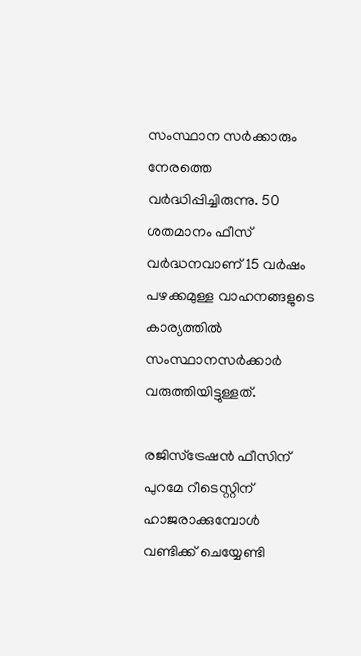സംസ്ഥാന സര്‍ക്കാരും നേരത്തെ വര്‍ദ്ധിപ്പിച്ചിരുന്നു. 50 ശതമാനം ഫീസ് വര്‍ദ്ധനവാണ് 15 വര്‍ഷം പഴക്കമുള്ള വാഹനങ്ങളുടെ കാര്യത്തില്‍ സംസ്ഥാനസര്‍ക്കാര്‍ വരുത്തിയിട്ടുള്ളത്.

രജിസ്‌ട്രേഷന്‍ ഫീസിന് പുറമേ റീടെസ്റ്റിന് ഹാജരാക്കുമ്പോള്‍ വണ്ടിക്ക് ചെയ്യേണ്ടി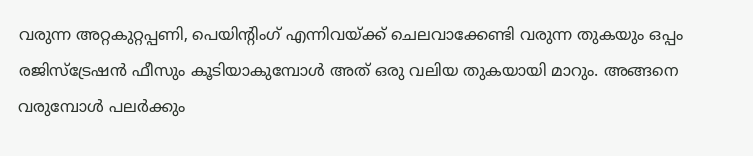വരുന്ന അറ്റകുറ്റപ്പണി, പെയിന്റിംഗ് എന്നിവയ്ക്ക് ചെലവാക്കേണ്ടി വരുന്ന തുകയും ഒപ്പം രജിസ്‌ട്രേഷന്‍ ഫീസും കൂടിയാകുമ്പോള്‍ അത് ഒരു വലിയ തുകയായി മാറും. അങ്ങനെ വരുമ്പോള്‍ പലര്‍ക്കും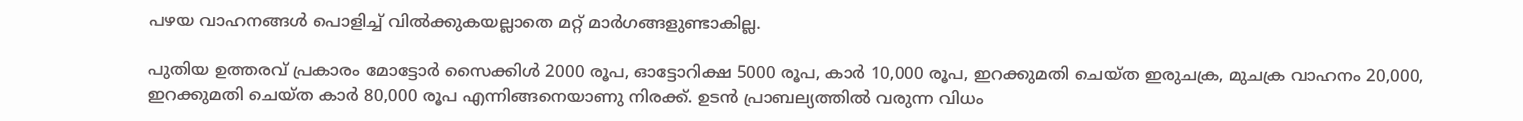പഴയ വാഹനങ്ങള്‍ പൊളിച്ച് വില്‍ക്കുകയല്ലാതെ മറ്റ് മാര്‍ഗങ്ങളുണ്ടാകില്ല.

പുതിയ ഉത്തരവ് പ്രകാരം മോട്ടോര്‍ സൈക്കിള്‍ 2000 രൂപ, ഓട്ടോറിക്ഷ 5000 രൂപ, കാര്‍ 10,000 രൂപ, ഇറക്കുമതി ചെയ്ത ഇരുചക്ര, മുചക്ര വാഹനം 20,000, ഇറക്കുമതി ചെയ്ത കാര്‍ 80,000 രൂപ എന്നിങ്ങനെയാണു നിരക്ക്. ഉടന്‍ പ്രാബല്യത്തില്‍ വരുന്ന വിധം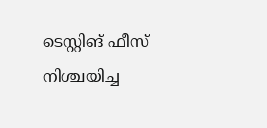ടെസ്റ്റിങ് ഫീസ് നിശ്ചയിച്ച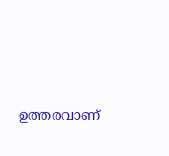ഉത്തരവാണ്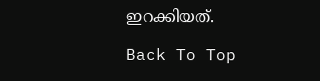ഇറക്കിയത്.

Back To Top